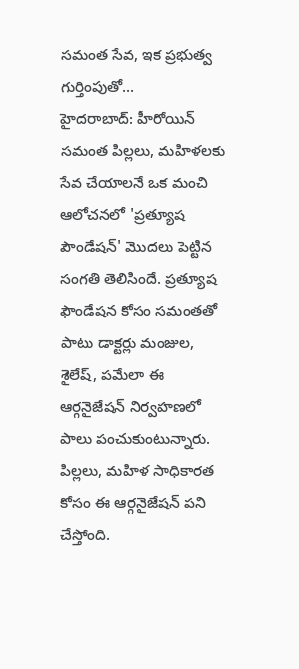సమంత సేవ, ఇక ప్రభుత్వ గుర్తింపుతో...
హైదరాబాద్: హీరోయిన్ సమంత పిల్లలు, మహిళలకు సేవ చేయాలనే ఒక మంచి ఆలోచనలో 'ప్రత్యూష పౌండేషన్' మొదలు పెట్టిన సంగతి తెలిసిందే. ప్రత్యూష ఫౌండేషన కోసం సమంతతో పాటు డాక్టర్లు మంజుల, శైలేష్, పమేలా ఈ ఆర్గనైజేషన్ నిర్వహణలో పాలు పంచుకుంటున్నారు. పిల్లలు, మహిళ సాధికారత కోసం ఈ ఆర్గనైజేషన్ పని చేస్తోంది.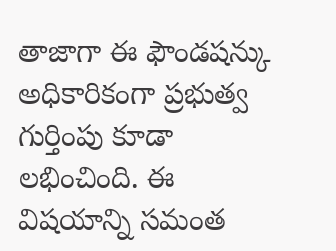తాజాగా ఈ ఫౌండషన్కు అధికారికంగా ప్రభుత్వ గుర్తింపు కూడా లభించింది. ఈ విషయాన్ని సమంత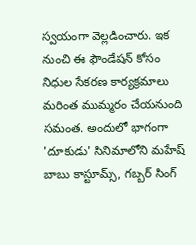స్వయంగా వెల్లడించారు. ఇక నుంచి ఈ ఫౌండేషన్ కోసం నిధుల సేకరణ కార్యక్రమాలు మరింత ముమ్మరం చేయనుంది సమంత. అందులో భాగంగా 'దూకుడు' సినిమాలోని మహేష్ బాబు కాస్టూమ్స్, గబ్బర్ సింగ్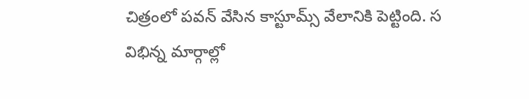చిత్రంలో పవన్ వేసిన కాస్టూమ్స్ వేలానికి పెట్టింది. స
విభిన్న మార్గాల్లో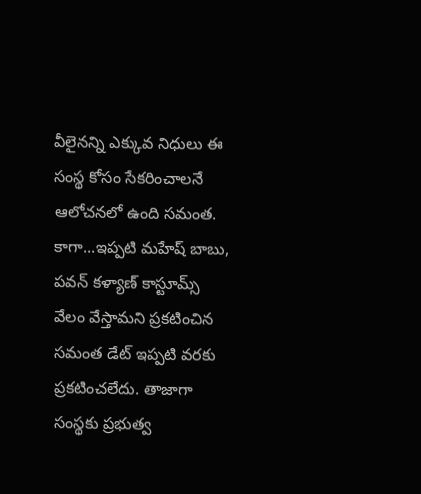వీలైనన్ని ఎక్కువ నిధులు ఈ సంస్థ కోసం సేకరించాలనే ఆలోచనలో ఉంది సమంత. కాగా...ఇప్పటి మహేష్ బాబు, పవన్ కళ్యాణ్ కాస్టూమ్స్ వేలం వేస్తామని ప్రకటించిన సమంత డేట్ ఇప్పటి వరకు ప్రకటించలేదు. తాజాగా సంస్థకు ప్రభుత్వ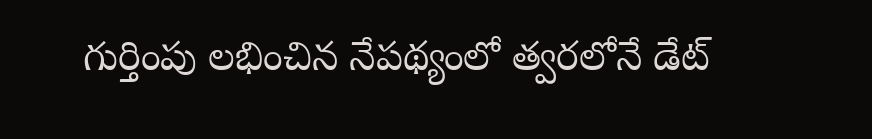గుర్తింపు లభించిన నేపథ్యంలో త్వరలోనే డేట్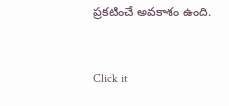ప్రకటించే అవకాశం ఉంది.


Click it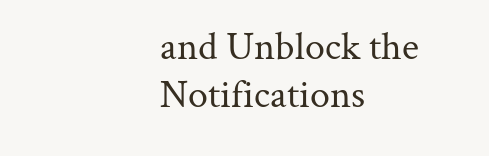and Unblock the Notifications